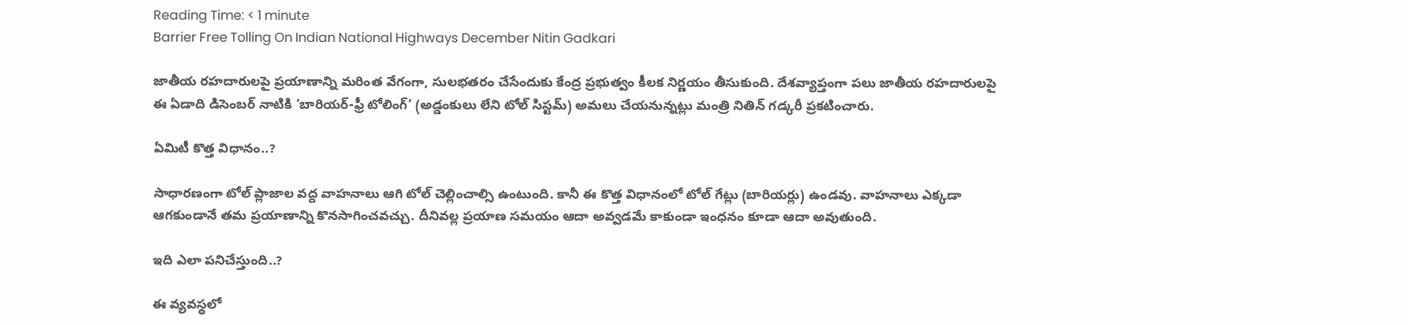Reading Time: < 1 minute
Barrier Free Tolling On Indian National Highways December Nitin Gadkari

జాతీయ రహదారులపై ప్రయాణాన్ని మరింత వేగంగా, సులభతరం చేసేందుకు కేంద్ర ప్రభుత్వం కీలక నిర్ణయం తీసుకుంది. దేశవ్యాప్తంగా పలు జాతీయ రహదారులపై ఈ ఏడాది డిసెంబర్ నాటికి ‘బారియర్-ఫ్రీ టోలింగ్’ (అడ్డంకులు లేని టోల్ సిస్టమ్) అమలు చేయనున్నట్లు మంత్రి నితిన్ గడ్కరీ ప్రకటించారు.

ఏమిటీ కొత్త విధానం..?

సాధారణంగా టోల్ ప్లాజాల వద్ద వాహనాలు ఆగి టోల్ చెల్లించాల్సి ఉంటుంది. కానీ ఈ కొత్త విధానంలో టోల్ గేట్లు (బారియర్లు) ఉండవు. వాహనాలు ఎక్కడా ఆగకుండానే తమ ప్రయాణాన్ని కొనసాగించవచ్చు. దీనివల్ల ప్రయాణ సమయం ఆదా అవ్వడమే కాకుండా ఇంధనం కూడా ఆదా అవుతుంది.

ఇది ఎలా పనిచేస్తుంది..?

ఈ వ్యవస్థలో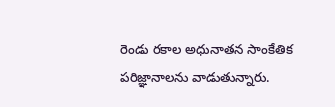రెండు రకాల అధునాతన సాంకేతిక పరిజ్ఞానాలను వాడుతున్నారు.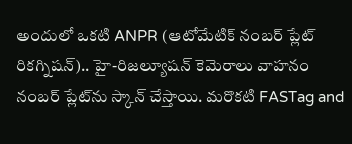అందులో ఒకటి ANPR (ఆటోమేటిక్ నంబర్ ప్లేట్ రికగ్నిషన్).. హై-రిజల్యూషన్ కెమెరాలు వాహనం నంబర్ ప్లేట్‌ను స్కాన్ చేస్తాయి. మరొకటి FASTag and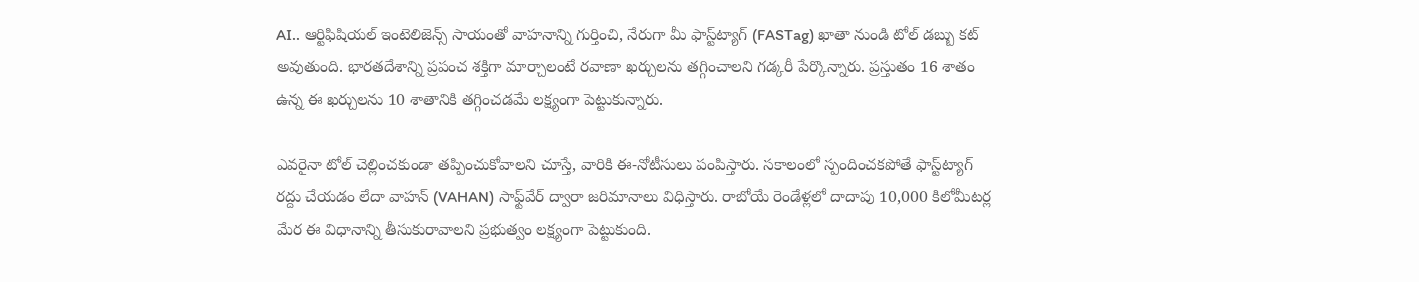AI.. ఆర్టిఫిషియల్ ఇంటెలిజెన్స్ సాయంతో వాహనాన్ని గుర్తించి, నేరుగా మీ ఫాస్ట్‌ట్యాగ్ (FASTag) ఖాతా నుండి టోల్ డబ్బు కట్ అవుతుంది. భారతదేశాన్ని ప్రపంచ శక్తిగా మార్చాలంటే రవాణా ఖర్చులను తగ్గించాలని గడ్కరీ పేర్కొన్నారు. ప్రస్తుతం 16 శాతం ఉన్న ఈ ఖర్చులను 10 శాతానికి తగ్గించడమే లక్ష్యంగా పెట్టుకున్నారు.

ఎవరైనా టోల్ చెల్లించకుండా తప్పించుకోవాలని చూస్తే, వారికి ఈ-నోటీసులు పంపిస్తారు. సకాలంలో స్పందించకపోతే ఫాస్ట్‌ట్యాగ్ రద్దు చేయడం లేదా వాహన్ (VAHAN) సాఫ్ట్‌వేర్ ద్వారా జరిమానాలు విధిస్తారు. రాబోయే రెండేళ్లలో దాదాపు 10,000 కిలోమీటర్ల మేర ఈ విధానాన్ని తీసుకురావాలని ప్రభుత్వం లక్ష్యంగా పెట్టుకుంది.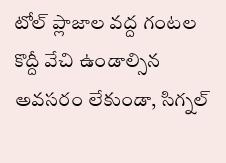టోల్ ప్లాజాల వద్ద గంటల కొద్దీ వేచి ఉండాల్సిన అవసరం లేకుండా, సిగ్నల్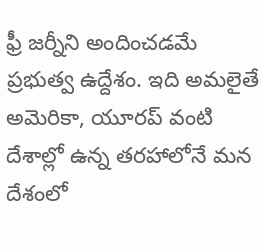ఫ్రీ జర్నీని అందించడమే ప్రభుత్వ ఉద్దేశం. ఇది అమలైతే అమెరికా, యూరప్ వంటి దేశాల్లో ఉన్న తరహాలోనే మన దేశంలో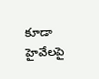కూడా హైవేలపై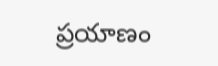ప్రయాణం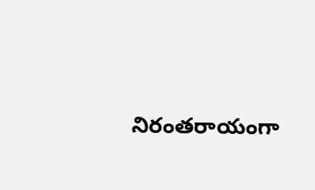నిరంతరాయంగా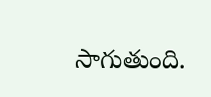సాగుతుంది.